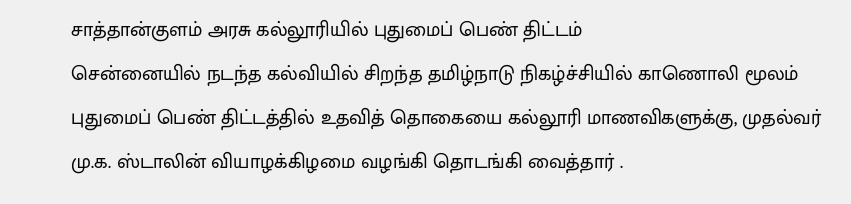சாத்தான்குளம் அரசு கல்லூரியில் புதுமைப் பெண் திட்டம்
சென்னையில் நடந்த கல்வியில் சிறந்த தமிழ்நாடு நிகழ்ச்சியில் காணொலி மூலம் புதுமைப் பெண் திட்டத்தில் உதவித் தொகையை கல்லூரி மாணவிகளுக்கு, முதல்வர் மு.க. ஸ்டாலின் வியாழக்கிழமை வழங்கி தொடங்கி வைத்தார் .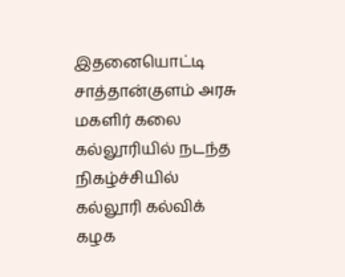இதனையொட்டி சாத்தான்குளம் அரசு மகளிர் கலை கல்லூரியில் நடந்த நிகழ்ச்சியில் கல்லூரி கல்விக் கழக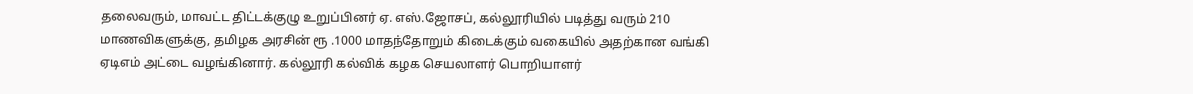தலைவரும், மாவட்ட திட்டக்குழு உறுப்பினர் ஏ. எஸ்.ஜோசப், கல்லூரியில் படித்து வரும் 210 மாணவிகளுக்கு, தமிழக அரசின் ரூ .1000 மாதந்தோறும் கிடைக்கும் வகையில் அதற்கான வங்கி ஏடிஎம் அட்டை வழங்கினார். கல்லூரி கல்விக் கழக செயலாளர் பொறியாளர்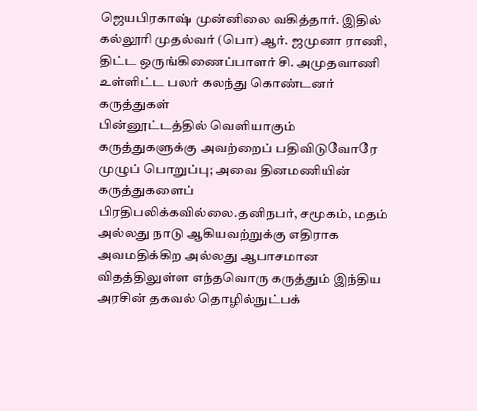ஜெயபிரகாஷ் முன்னிலை வகித்தார். இதில் கல்லூரி முதல்வர் (பொ) ஆர். ஜமுனா ராணி, திட்ட ஒருங்கிணைப்பாளர் சி. அமுதவாணி உள்ளிட்ட பலர் கலந்து கொண்டனர்
கருத்துகள்
பின்னூட்டத்தில் வெளியாகும் கருத்துகளுக்கு அவற்றைப் பதிவிடுவோரே முழுப் பொறுப்பு; அவை தினமணியின் கருத்துகளைப் பிரதிபலிக்கவில்லை.தனிநபர், சமூகம், மதம் அல்லது நாடு ஆகியவற்றுக்கு எதிராக அவமதிக்கிற அல்லது ஆபாசமான விதத்திலுள்ள எந்தவொரு கருத்தும் இந்திய அரசின் தகவல் தொழில்நுட்பக்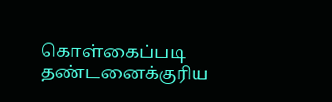கொள்கைப்படி தண்டனைக்குரிய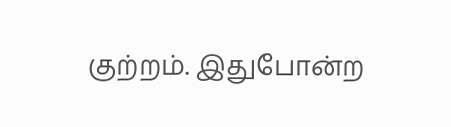குற்றம். இதுபோன்ற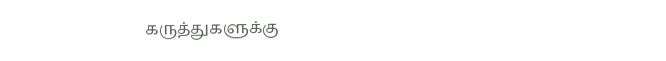கருத்துகளுக்கு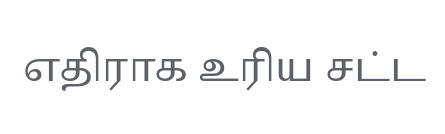எதிராக உரிய சட்ட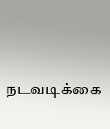நடவடிக்கை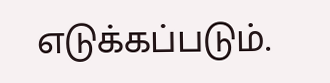எடுக்கப்படும்.